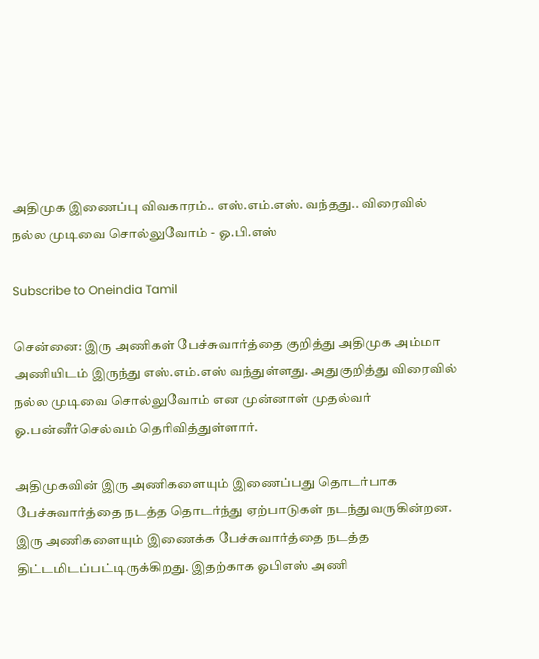அதிமுக இணைப்பு விவகாரம்.. எஸ்.எம்.எஸ். வந்தது.. விரைவில் நல்ல முடிவை சொல்லுவோம் - ஓ.பி.எஸ்

Subscribe to Oneindia Tamil

சென்னை: இரு அணிகள் பேச்சுவார்த்தை குறித்து அதிமுக அம்மா அணியிடம் இருந்து எஸ்.எம்.எஸ் வந்துள்ளது. அதுகுறித்து விரைவில் நல்ல முடிவை சொல்லுவோம் என முன்னாள் முதல்வர் ஓ.பன்னீர்செல்வம் தெரிவித்துள்ளார்.

அதிமுகவின் இரு அணிகளையும் இணைப்பது தொடர்பாக பேச்சுவார்த்தை நடத்த தொடர்ந்து ஏற்பாடுகள் நடந்துவருகின்றன. இரு அணிகளையும் இணைக்க பேச்சுவார்த்தை நடத்த திட்டமிடப்பட்டிருக்கிறது. இதற்காக ஓபிஎஸ் அணி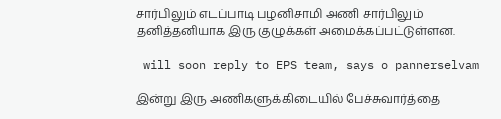சார்பிலும் எடப்பாடி பழனிசாமி அணி சார்பிலும் தனித்தனியாக இரு குழுக்கள் அமைக்கப்பட்டுள்ளன.

 will soon reply to EPS team, says o pannerselvam

இன்று இரு அணிகளுக்கிடையில் பேச்சுவார்த்தை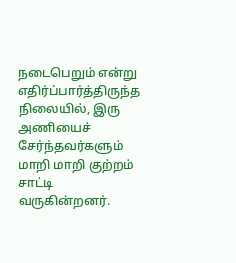நடைபெறும் என்று எதிர்ப்பார்த்திருந்த நிலையில், இரு அணியைச் சேர்ந்தவர்களும் மாறி மாறி குற்றம் சாட்டி வருகின்றனர்.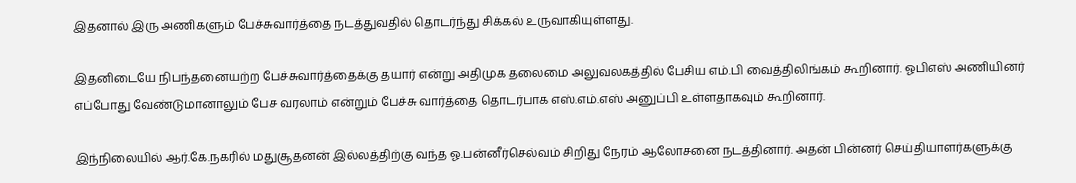இதனால் இரு அணிகளும் பேச்சுவார்த்தை நடத்துவதில் தொடர்ந்து சிக்கல் உருவாகியுள்ளது.

இதனிடையே நிபந்தனையற்ற பேச்சுவார்த்தைக்கு தயார் என்று அதிமுக தலைமை அலுவலகத்தில் பேசிய எம்.பி வைத்திலிங்கம் கூறினார். ஓபிஎஸ் அணியினர் எப்போது வேண்டுமானாலும் பேச வரலாம் என்றும் பேச்சு வார்த்தை தொடர்பாக எஸ்.எம்.எஸ் அனுப்பி உள்ளதாகவும் கூறினார்.

இந்நிலையில் ஆர்.கே.நகரில் மதுசூதனன் இல்லத்திற்கு வந்த ஓ.பன்னீர்செல்வம் சிறிது நேரம் ஆலோசனை நடத்தினார். அதன் பின்னர் செய்தியாளர்களுக்கு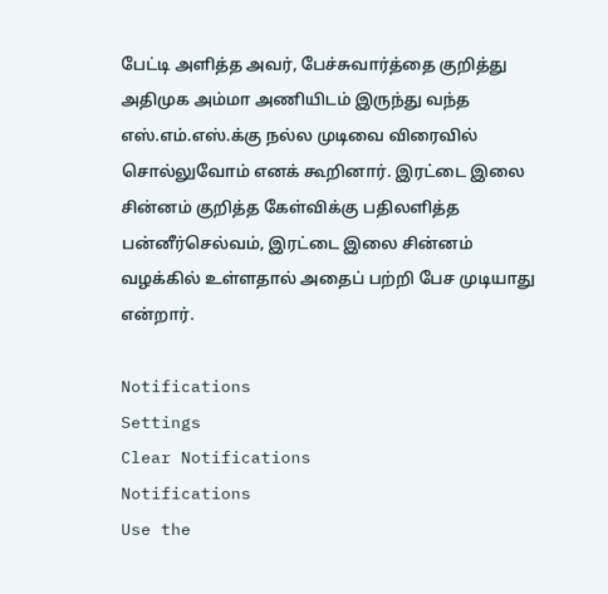பேட்டி அளித்த அவர், பேச்சுவார்த்தை குறித்து அதிமுக அம்மா அணியிடம் இருந்து வந்த எஸ்.எம்.எஸ்.க்கு நல்ல முடிவை விரைவில் சொல்லுவோம் எனக் கூறினார். இரட்டை இலை சின்னம் குறித்த கேள்விக்கு பதிலளித்த பன்னீர்செல்வம், இரட்டை இலை சின்னம் வழக்கில் உள்ளதால் அதைப் பற்றி பேச முடியாது என்றார்.

Notifications
Settings
Clear Notifications
Notifications
Use the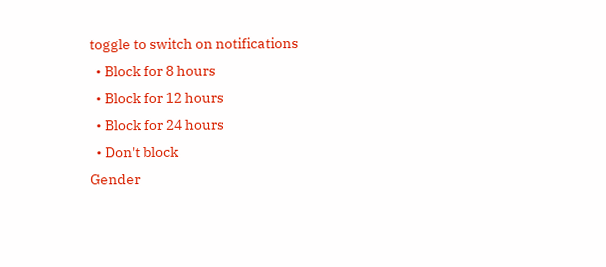toggle to switch on notifications
  • Block for 8 hours
  • Block for 12 hours
  • Block for 24 hours
  • Don't block
Gender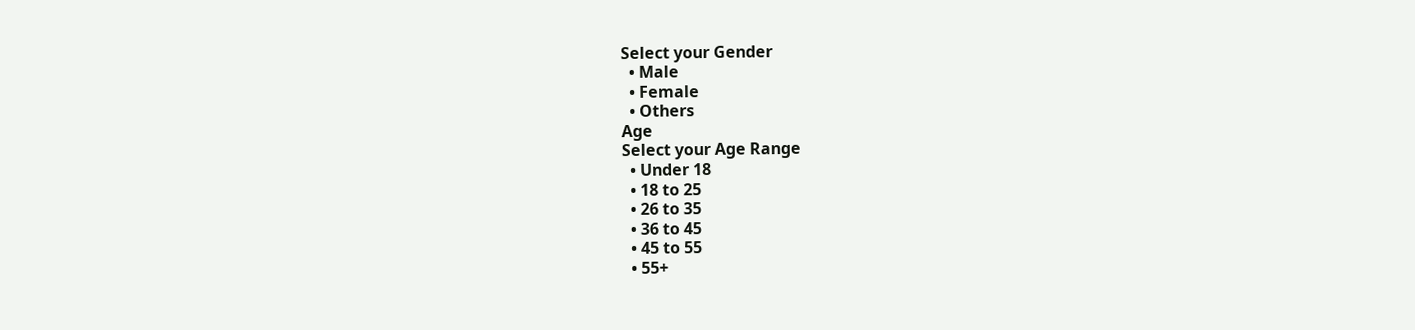Select your Gender
  • Male
  • Female
  • Others
Age
Select your Age Range
  • Under 18
  • 18 to 25
  • 26 to 35
  • 36 to 45
  • 45 to 55
  • 55+